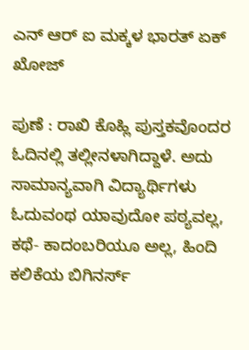ಎನ್‌ ಆರ್‌ ಐ ಮಕ್ಕಳ ಭಾರತ್‌ ಏಕ್‌ ಖೋಜ್‌

ಪುಣೆ : ರಾಖಿ ಕೊಹ್ಲಿ ಪುಸ್ತಕವೊಂದರ ಓದಿನಲ್ಲಿ ತಲ್ಲೀನಳಾಗಿದ್ದಾಳೆ. ಅದು ಸಾಮಾನ್ಯವಾಗಿ ವಿದ್ಯಾರ್ಥಿಗಳು ಓದುವಂಥ ಯಾವುದೋ ಪಠ್ಯವಲ್ಲ, ಕಥೆ- ಕಾದಂಬರಿಯೂ ಅಲ್ಲ, ಹಿಂದಿ ಕಲಿಕೆಯ ಬಿಗಿನರ್ಸ್‌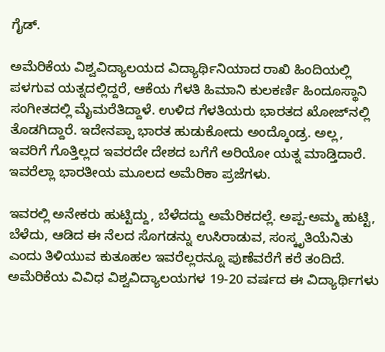ಗೈಡ್‌.

ಅಮೆರಿಕೆಯ ವಿಶ್ವವಿದ್ಯಾಲಯದ ವಿದ್ಯಾರ್ಥಿನಿಯಾದ ರಾಖಿ ಹಿಂದಿಯಲ್ಲಿ ಪಳಗುವ ಯತ್ನದಲ್ಲಿದ್ದರೆ, ಆಕೆಯ ಗೆಳತಿ ಹಿಮಾನಿ ಕುಲಕರ್ಣಿ ಹಿಂದೂಸ್ಥಾನಿ ಸಂಗೀತದಲ್ಲಿ ಮೈಮರೆತಿದ್ದಾಳೆ. ಉಳಿದ ಗೆಳತಿಯರು ಭಾರತದ ಖೋಜ್‌ನಲ್ಲಿ ತೊಡಗಿದ್ದಾರೆ. ಇದೇನಪ್ಪಾ ಭಾರತ ಹುಡುಕೋದು ಅಂದ್ಕೊಂಡ್ರ. ಅಲ್ಲ, ಇವರಿಗೆ ಗೊತ್ತಿಲ್ಲದ ಇವರದೇ ದೇಶದ ಬಗೆಗೆ ಅರಿಯೋ ಯತ್ನ ಮಾಡ್ತಿದಾರೆ. ಇವರೆಲ್ಲಾ ಭಾರತೀಯ ಮೂಲದ ಅಮೆರಿಕಾ ಪ್ರಜೆಗಳು.

ಇವರಲ್ಲಿ ಅನೇಕರು ಹುಟ್ಟಿದ್ದು, ಬೆಳೆದದ್ದು ಅಮೆರಿಕದಲ್ಲೆ. ಅಪ್ಪ-ಅಮ್ಮ ಹುಟ್ಟಿ, ಬೆಳೆದು, ಆಡಿದ ಈ ನೆಲದ ಸೊಗಡನ್ನು ಉಸಿರಾಡುವ, ಸಂಸ್ಕೃತಿಯೆನಿತು ಎಂದು ತಿಳಿಯುವ ಕುತೂಹಲ ಇವರೆಲ್ಲರನ್ನೂ ಪುಣೆವರೆಗೆ ಕರೆ ತಂದಿದೆ. ಅಮೆರಿಕೆಯ ವಿವಿಧ ವಿಶ್ವವಿದ್ಯಾಲಯಗಳ 19-20 ವರ್ಷದ ಈ ವಿದ್ಯಾರ್ಥಿಗಳು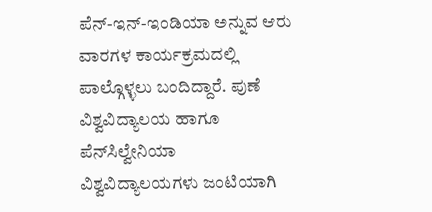ಪೆನ್‌-ಇನ್‌-ಇಂಡಿಯಾ ಅನ್ನುವ ಆರು ವಾರಗಳ ಕಾರ್ಯಕ್ರಮದಲ್ಲಿ ಪಾಲ್ಗೊಳ್ಳಲು ಬಂದಿದ್ದಾರೆ. ಪುಣೆ ವಿಶ್ವವಿದ್ಯಾಲಯ ಹಾಗೂ ಪೆನ್‌ಸಿಲ್ವೇನಿಯಾ ವಿಶ್ವವಿದ್ಯಾಲಯಗಳು ಜಂಟಿಯಾಗಿ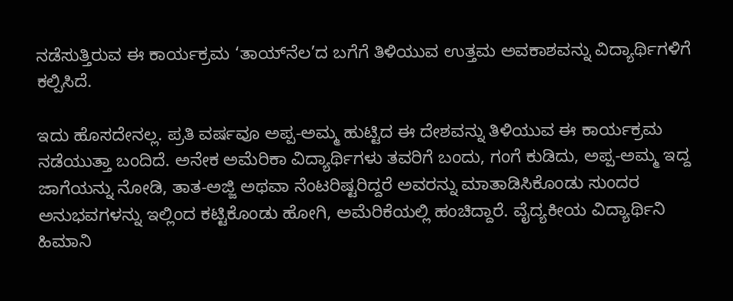ನಡೆಸುತ್ತಿರುವ ಈ ಕಾರ್ಯಕ್ರಮ ‘ತಾಯ್‌ನೆಲ’ದ ಬಗೆಗೆ ತಿಳಿಯುವ ಉತ್ತಮ ಅವಕಾಶವನ್ನು ವಿದ್ಯಾರ್ಥಿಗಳಿಗೆ ಕಲ್ಪಿಸಿದೆ.

ಇದು ಹೊಸದೇನಲ್ಲ. ಪ್ರತಿ ವರ್ಷವೂ ಅಪ್ಪ-ಅಮ್ಮ ಹುಟ್ಟಿದ ಈ ದೇಶವನ್ನು ತಿಳಿಯುವ ಈ ಕಾರ್ಯಕ್ರಮ ನಡೆಯುತ್ತಾ ಬಂದಿದೆ. ಅನೇಕ ಅಮೆರಿಕಾ ವಿದ್ಯಾರ್ಥಿಗಳು ತವರಿಗೆ ಬಂದು, ಗಂಗೆ ಕುಡಿದು, ಅಪ್ಪ-ಅಮ್ಮ ಇದ್ದ ಜಾಗೆಯನ್ನು ನೋಡಿ, ತಾತ-ಅಜ್ಜಿ ಅಥವಾ ನೆಂಟರಿಷ್ಟರಿದ್ದರೆ ಅವರನ್ನು ಮಾತಾಡಿಸಿಕೊಂಡು ಸುಂದರ ಅನುಭವಗಳನ್ನು ಇಲ್ಲಿಂದ ಕಟ್ಟಿಕೊಂಡು ಹೋಗಿ, ಅಮೆರಿಕೆಯಲ್ಲಿ ಹಂಚಿದ್ದಾರೆ. ವೈದ್ಯಕೀಯ ವಿದ್ಯಾರ್ಥಿನಿ ಹಿಮಾನಿ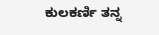ಕುಲಕರ್ಣಿ ತನ್ನ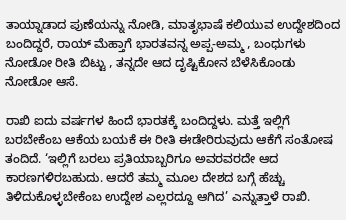ತಾಯ್ನಾಡಾದ ಪುಣೆಯನ್ನು ನೋಡಿ, ಮಾತೃಭಾಷೆ ಕಲಿಯುವ ಉದ್ದೇಶದಿಂದ ಬಂದಿದ್ದರೆ, ರಾಯ್‌ ಮೆಹ್ತಾಗೆ ಭಾರತವನ್ನ ಅಪ್ಪ-ಅಮ್ಮ , ಬಂಧುಗಳು ನೋಡೋ ರೀತಿ ಬಿಟ್ಟು , ತನ್ನದೇ ಆದ ದೃಷ್ಟಿಕೋನ ಬೆಳೆಸಿಕೊಂಡು ನೋಡೋ ಆಸೆ.

ರಾಖಿ ಐದು ವರ್ಷಗಳ ಹಿಂದೆ ಭಾರತಕ್ಕೆ ಬಂದಿದ್ದಳು. ಮತ್ತೆ ಇಲ್ಲಿಗೆ ಬರಬೇಕೆಂಬ ಆಕೆಯ ಬಯಕೆ ಈ ರೀತಿ ಈಡೇರಿರುವುದು ಆಕೆಗೆ ಸಂತೋಷ ತಂದಿದೆ. ‘ಇಲ್ಲಿಗೆ ಬರಲು ಪ್ರತಿಯಾಬ್ಬರಿಗೂ ಅವರವರದೇ ಆದ ಕಾರಣಗಳಿರಬಹುದು. ಆದರೆ ತಮ್ಮ ಮೂಲ ದೇಶದ ಬಗ್ಗೆ ಹೆಚ್ಚು ತಿಳಿದುಕೊಳ್ಳಬೇಕೆಂಬ ಉದ್ದೇಶ ಎಲ್ಲರದ್ದೂ ಆಗಿದ’ ಎನ್ನುತ್ತಾಳೆ ರಾಖಿ.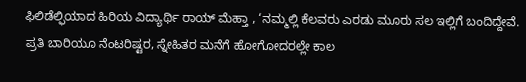ಫಿಲಿಡೆಲ್ಫಿಯಾದ ಹಿರಿಯ ವಿದ್ಯಾರ್ಥಿ ರಾಯ್‌ ಮೆಹ್ತಾ , ‘ನಮ್ಮಲ್ಲಿ ಕೆಲವರು ಎರಡು ಮೂರು ಸಲ ಇಲ್ಲಿಗೆ ಬಂದಿದ್ದೇವೆ. ಪ್ರತಿ ಬಾರಿಯೂ ನೆಂಟರಿಷ್ಟರ, ಸ್ನೇಹಿತರ ಮನೆಗೆ ಹೋಗೋದರಲ್ಲೇ ಕಾಲ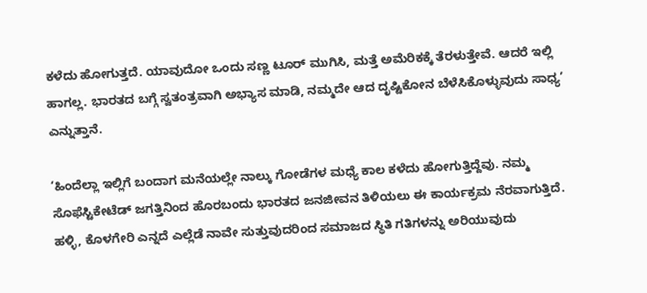ಕಳೆದು ಹೋಗುತ್ತದೆ. ಯಾವುದೋ ಒಂದು ಸಣ್ಣ ಟೂರ್‌ ಮುಗಿಸಿ, ಮತ್ತೆ ಅಮೆರಿಕಕ್ಕೆ ತೆರಳುತ್ತೇವೆ. ಆದರೆ ಇಲ್ಲಿ ಹಾಗಲ್ಲ. ಭಾರತದ ಬಗ್ಗೆ ಸ್ವತಂತ್ರವಾಗಿ ಅಭ್ಯಾಸ ಮಾಡಿ, ನಮ್ಮದೇ ಆದ ದೃಷ್ಟಿಕೋನ ಬೆಳೆಸಿಕೊಳ್ಳುವುದು ಸಾಧ್ಯ’ ಎನ್ನುತ್ತಾನೆ.

‘ಹಿಂದೆಲ್ಲಾ ಇಲ್ಲಿಗೆ ಬಂದಾಗ ಮನೆಯಲ್ಲೇ ನಾಲ್ಕು ಗೋಡೆಗಳ ಮಧ್ಯೆ ಕಾಲ ಕಳೆದು ಹೋಗುತ್ತಿದ್ದೆವು. ನಮ್ಮ ಸೊಫೆಸ್ಟಿಕೇಟೆಡ್‌ ಜಗತ್ತಿನಿಂದ ಹೊರಬಂದು ಭಾರತದ ಜನಜೀವನ ತಿಳಿಯಲು ಈ ಕಾರ್ಯಕ್ರಮ ನೆರವಾಗುತ್ತಿದೆ. ಹಳ್ಳಿ, ಕೊಳಗೇರಿ ಎನ್ನದೆ ಎಲ್ಲೆಡೆ ನಾವೇ ಸುತ್ತುವುದರಿಂದ ಸಮಾಜದ ಸ್ಥಿತಿ ಗತಿಗಳನ್ನು ಅರಿಯುವುದು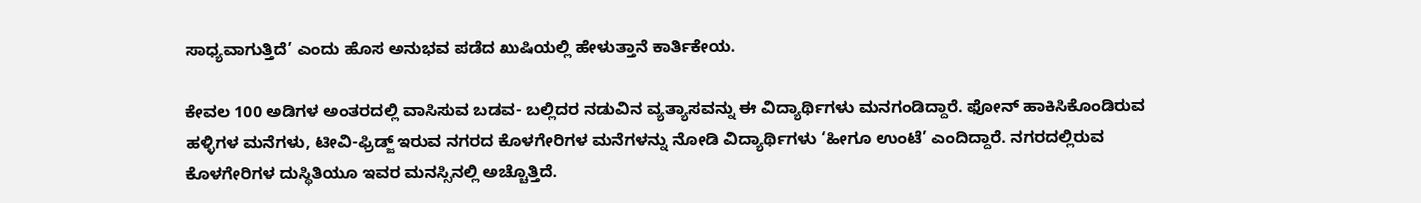ಸಾಧ್ಯವಾಗುತ್ತಿದೆ’ ಎಂದು ಹೊಸ ಅನುಭವ ಪಡೆದ ಖುಷಿಯಲ್ಲಿ ಹೇಳುತ್ತಾನೆ ಕಾರ್ತಿಕೇಯ.

ಕೇವಲ 100 ಅಡಿಗಳ ಅಂತರದಲ್ಲಿ ವಾಸಿಸುವ ಬಡವ- ಬಲ್ಲಿದರ ನಡುವಿನ ವ್ಯತ್ಯಾಸವನ್ನು ಈ ವಿದ್ಯಾರ್ಥಿಗಳು ಮನಗಂಡಿದ್ದಾರೆ. ಫೋನ್‌ ಹಾಕಿಸಿಕೊಂಡಿರುವ ಹಳ್ಳಿಗಳ ಮನೆಗಳು, ಟೀವಿ-ಫ್ರಿಡ್ಜ್‌ ಇರುವ ನಗರದ ಕೊಳಗೇರಿಗಳ ಮನೆಗಳನ್ನು ನೋಡಿ ವಿದ್ಯಾರ್ಥಿಗಳು ‘ಹೀಗೂ ಉಂಟೆ’ ಎಂದಿದ್ದಾರೆ. ನಗರದಲ್ಲಿರುವ ಕೊಳಗೇರಿಗಳ ದುಸ್ಥಿತಿಯೂ ಇವರ ಮನಸ್ಸಿನಲ್ಲಿ ಅಚ್ಚೊತ್ತಿದೆ.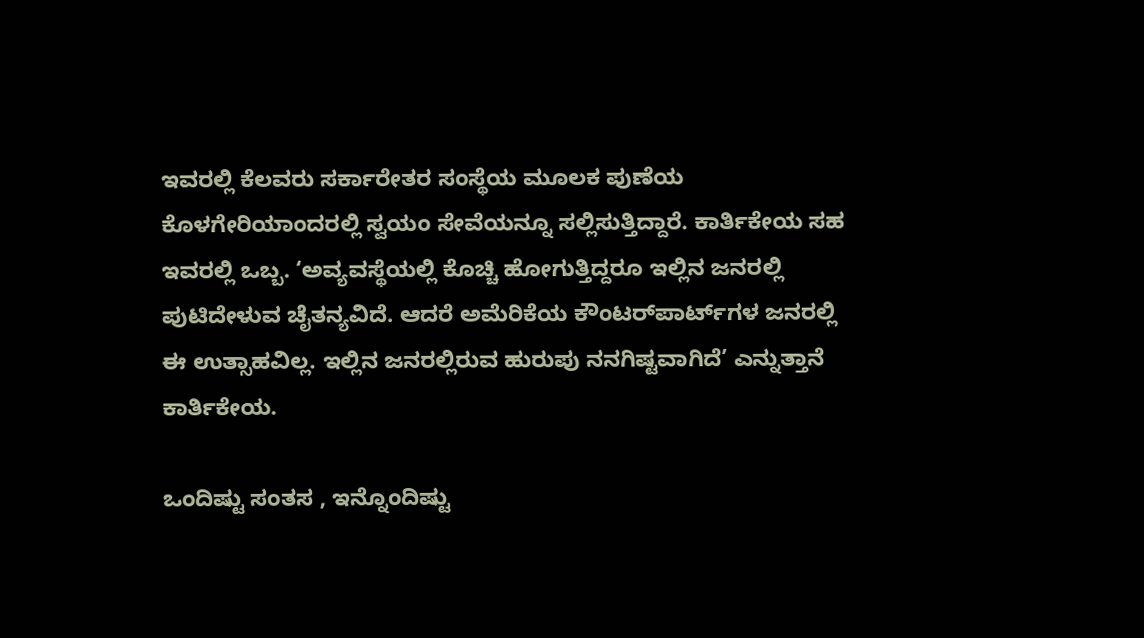ಇವರಲ್ಲಿ ಕೆಲವರು ಸರ್ಕಾರೇತರ ಸಂಸ್ಥೆಯ ಮೂಲಕ ಪುಣೆಯ ಕೊಳಗೇರಿಯಾಂದರಲ್ಲಿ ಸ್ವಯಂ ಸೇವೆಯನ್ನೂ ಸಲ್ಲಿಸುತ್ತಿದ್ದಾರೆ. ಕಾರ್ತಿಕೇಯ ಸಹ ಇವರಲ್ಲಿ ಒಬ್ಬ. ‘ಅವ್ಯವಸ್ಥೆಯಲ್ಲಿ ಕೊಚ್ಚಿ ಹೋಗುತ್ತಿದ್ದರೂ ಇಲ್ಲಿನ ಜನರಲ್ಲಿ ಪುಟಿದೇಳುವ ಚೈತನ್ಯವಿದೆ. ಆದರೆ ಅಮೆರಿಕೆಯ ಕೌಂಟರ್‌ಪಾರ್ಟ್‌ಗಳ ಜನರಲ್ಲಿ ಈ ಉತ್ಸಾಹವಿಲ್ಲ. ಇಲ್ಲಿನ ಜನರಲ್ಲಿರುವ ಹುರುಪು ನನಗಿಷ್ಟವಾಗಿದೆ’ ಎನ್ನುತ್ತಾನೆ ಕಾರ್ತಿಕೇಯ.

ಒಂದಿಷ್ಟು ಸಂತಸ , ಇನ್ನೊಂದಿಷ್ಟು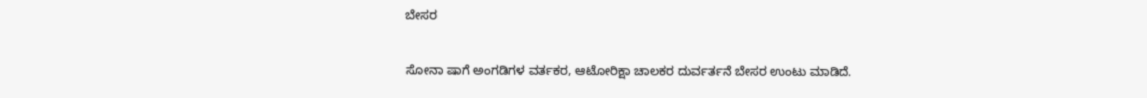ಬೇಸರ

ಸೋನಾ ಷಾಗೆ ಅಂಗಡಿಗಳ ವರ್ತಕರ, ಆಟೋರಿಕ್ಷಾ ಚಾಲಕರ ದುರ್ವರ್ತನೆ ಬೇಸರ ಉಂಟು ಮಾಡಿದೆ.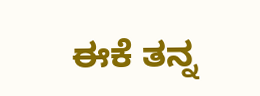ಈಕೆ ತನ್ನ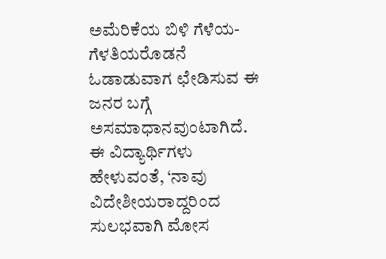ಅಮೆರಿಕೆಯ ಬಿಳಿ ಗೆಳೆಯ-ಗೆಳತಿಯರೊಡನೆ ಓಡಾಡುವಾಗ ಛೇಡಿಸುವ ಈ ಜನರ ಬಗ್ಗೆ ಅಸಮಾಧಾನವುಂಟಾಗಿದೆ. ಈ ವಿದ್ಯಾರ್ಥಿಗಳು ಹೇಳುವಂತೆ, ‘ನಾವು ವಿದೇಶೀಯರಾದ್ದರಿಂದ ಸುಲಭವಾಗಿ ಮೋಸ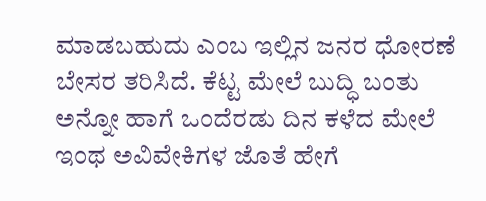ಮಾಡಬಹುದು ಎಂಬ ಇಲ್ಲಿನ ಜನರ ಧೋರಣೆ ಬೇಸರ ತರಿಸಿದೆ. ಕೆಟ್ಟ ಮೇಲೆ ಬುದ್ಧಿ ಬಂತು ಅನ್ನೋ ಹಾಗೆ ಒಂದೆರಡು ದಿನ ಕಳೆದ ಮೇಲೆ ಇಂಥ ಅವಿವೇಕಿಗಳ ಜೊತೆ ಹೇಗೆ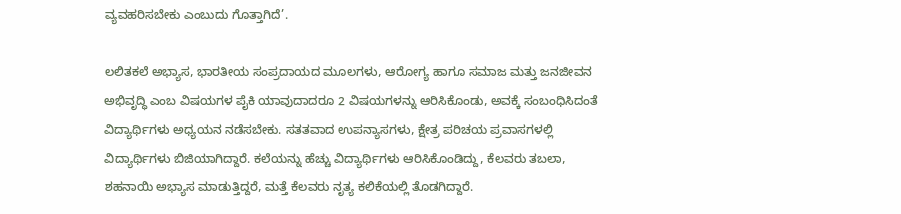ವ್ಯವಹರಿಸಬೇಕು ಎಂಬುದು ಗೊತ್ತಾಗಿದೆ’.

ಲಲಿತಕಲೆ ಅಭ್ಯಾಸ, ಭಾರತೀಯ ಸಂಪ್ರದಾಯದ ಮೂಲಗಳು, ಆರೋಗ್ಯ ಹಾಗೂ ಸಮಾಜ ಮತ್ತು ಜನಜೀವನ ಅಭಿವೃದ್ಧಿ ಎಂಬ ವಿಷಯಗಳ ಪೈಕಿ ಯಾವುದಾದರೂ 2 ವಿಷಯಗಳನ್ನು ಆರಿಸಿಕೊಂಡು, ಅವಕ್ಕೆ ಸಂಬಂಧಿಸಿದಂತೆ ವಿದ್ಯಾರ್ಥಿಗಳು ಅಧ್ಯಯನ ನಡೆಸಬೇಕು. ಸತತವಾದ ಉಪನ್ಯಾಸಗಳು, ಕ್ಷೇತ್ರ ಪರಿಚಯ ಪ್ರವಾಸಗಳಲ್ಲಿ ವಿದ್ಯಾರ್ಥಿಗಳು ಬಿಜಿಯಾಗಿದ್ದಾರೆ. ಕಲೆಯನ್ನು ಹೆಚ್ಚು ವಿದ್ಯಾರ್ಥಿಗಳು ಆರಿಸಿಕೊಂಡಿದ್ದು, ಕೆಲವರು ತಬಲಾ, ಶಹನಾಯಿ ಅಭ್ಯಾಸ ಮಾಡುತ್ತಿದ್ದರೆ, ಮತ್ತೆ ಕೆಲವರು ನೃತ್ಯ ಕಲಿಕೆಯಲ್ಲಿ ತೊಡಗಿದ್ದಾರೆ.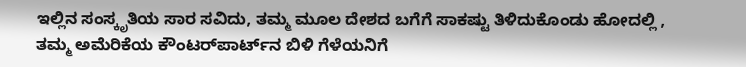ಇಲ್ಲಿನ ಸಂಸ್ಕೃತಿಯ ಸಾರ ಸವಿದು, ತಮ್ಮ ಮೂಲ ದೇಶದ ಬಗೆಗೆ ಸಾಕಷ್ಟು ತಿಳಿದುಕೊಂಡು ಹೋದಲ್ಲಿ , ತಮ್ಮ ಅಮೆರಿಕೆಯ ಕೌಂಟರ್‌ಪಾರ್ಟ್‌ನ ಬಿಳಿ ಗೆಳೆಯನಿಗೆ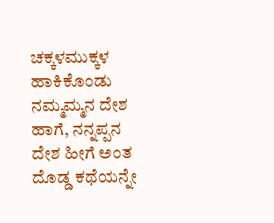ಚಕ್ಕಳಮುಕ್ಕಳ ಹಾಕಿಕೊಂಡು ನಮ್ಮಮ್ಮನ ದೇಶ ಹಾಗೆ, ನನ್ನಪ್ಪನ ದೇಶ ಹೀಗೆ ಅಂತ ದೊಡ್ಡ ಕಥೆಯನ್ನೇ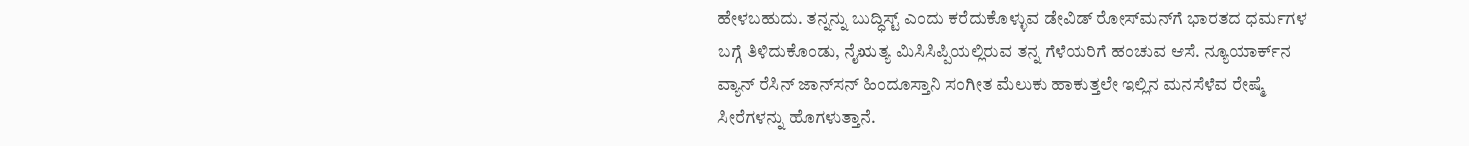ಹೇಳಬಹುದು. ತನ್ನನ್ನು ಬುದ್ಧಿಸ್ಟ್‌ ಎಂದು ಕರೆದುಕೊಳ್ಳುವ ಡೇವಿಡ್‌ ರೋಸ್‌ಮನ್‌ಗೆ ಭಾರತದ ಧರ್ಮಗಳ ಬಗ್ಗೆ ತಿಳಿದುಕೊಂಡು, ನೈಋತ್ಯ ಮಿಸಿಸಿಪ್ಪಿಯಲ್ಲಿರುವ ತನ್ನ ಗೆಳೆಯರಿಗೆ ಹಂಚುವ ಆಸೆ. ನ್ಯೂಯಾರ್ಕ್‌ನ ವ್ಯಾನ್‌ ರೆಸಿನ್‌ ಜಾನ್‌ಸನ್‌ ಹಿಂದೂಸ್ತಾನಿ ಸಂಗೀತ ಮೆಲುಕು ಹಾಕುತ್ತಲೇ ಇಲ್ಲಿನ ಮನಸೆಳೆವ ರೇಷ್ಮೆ ಸೀರೆಗಳನ್ನು ಹೊಗಳುತ್ತಾನೆ.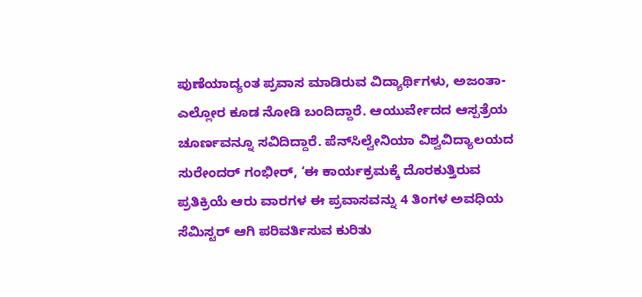ಪುಣೆಯಾದ್ಯಂತ ಪ್ರವಾಸ ಮಾಡಿರುವ ವಿದ್ಯಾರ್ಥಿಗಳು, ಅಜಂತಾ-ಎಲ್ಲೋರ ಕೂಡ ನೋಡಿ ಬಂದಿದ್ದಾರೆ. ಆಯುರ್ವೇದದ ಆಸ್ಪತ್ರೆಯ ಚೂರ್ಣವನ್ನೂ ಸವಿದಿದ್ದಾರೆ. ಪೆನ್‌ಸಿಲ್ವೇನಿಯಾ ವಿಶ್ವವಿದ್ಯಾಲಯದ ಸುರೇಂದರ್‌ ಗಂಭೀರ್‌, ‘ಈ ಕಾರ್ಯಕ್ರಮಕ್ಕೆ ದೊರಕುತ್ತಿರುವ ಪ್ರತಿಕ್ರಿಯೆ ಆರು ವಾರಗಳ ಈ ಪ್ರವಾಸವನ್ನು 4 ತಿಂಗಳ ಅವಧಿಯ ಸೆಮಿಸ್ಟರ್‌ ಆಗಿ ಪರಿವರ್ತಿಸುವ ಕುರಿತು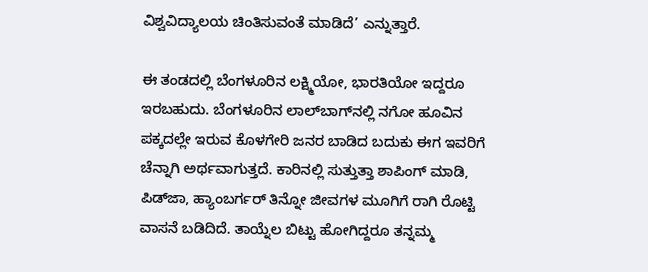ವಿಶ್ವವಿದ್ಯಾಲಯ ಚಿಂತಿಸುವಂತೆ ಮಾಡಿದೆ’ ಎನ್ನುತ್ತಾರೆ.

ಈ ತಂಡದಲ್ಲಿ ಬೆಂಗಳೂರಿನ ಲಕ್ಷ್ಮಿಯೋ, ಭಾರತಿಯೋ ಇದ್ದರೂ ಇರಬಹುದು. ಬೆಂಗಳೂರಿನ ಲಾಲ್‌ಬಾಗ್‌ನಲ್ಲಿ ನಗೋ ಹೂವಿನ ಪಕ್ಕದಲ್ಲೇ ಇರುವ ಕೊಳಗೇರಿ ಜನರ ಬಾಡಿದ ಬದುಕು ಈಗ ಇವರಿಗೆ ಚೆನ್ನಾಗಿ ಅರ್ಥವಾಗುತ್ತದೆ. ಕಾರಿನಲ್ಲಿ ಸುತ್ತುತ್ತಾ ಶಾಪಿಂಗ್‌ ಮಾಡಿ, ಪಿಡ್‌ಜಾ, ಹ್ಯಾಂಬರ್ಗರ್‌ ತಿನ್ನೋ ಜೀವಗಳ ಮೂಗಿಗೆ ರಾಗಿ ರೊಟ್ಟಿ ವಾಸನೆ ಬಡಿದಿದೆ. ತಾಯ್ನೆಲ ಬಿಟ್ಟು ಹೋಗಿದ್ದರೂ ತನ್ನಮ್ಮ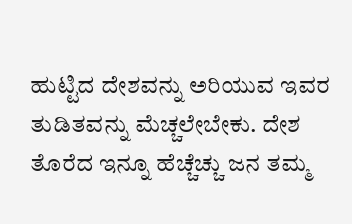ಹುಟ್ಟಿದ ದೇಶವನ್ನು ಅರಿಯುವ ಇವರ ತುಡಿತವನ್ನು ಮೆಚ್ಚಲೇಬೇಕು. ದೇಶ ತೊರೆದ ಇನ್ನೂ ಹೆಚ್ಚೆಚ್ಚು ಜನ ತಮ್ಮ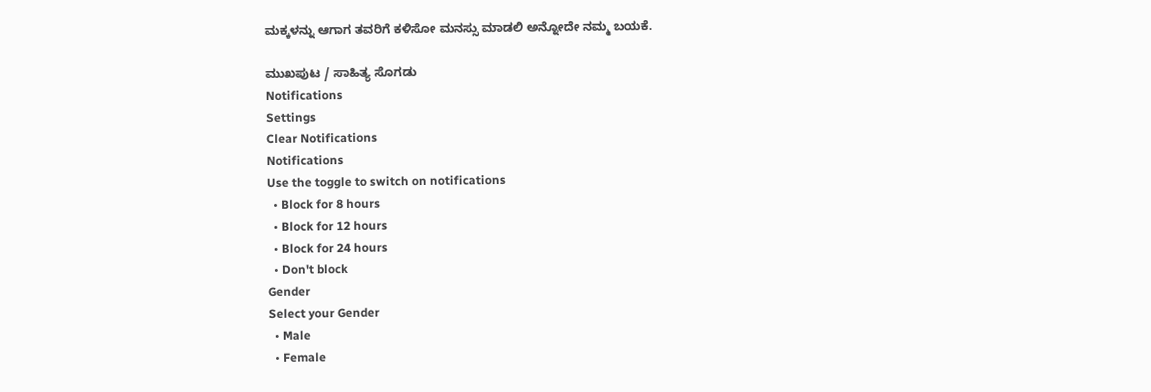ಮಕ್ಕಳನ್ನು ಆಗಾಗ ತವರಿಗೆ ಕಳಿಸೋ ಮನಸ್ಸು ಮಾಡಲಿ ಅನ್ನೋದೇ ನಮ್ಮ ಬಯಕೆ.

ಮುಖಪುಟ / ಸಾಹಿತ್ಯ ಸೊಗಡು
Notifications
Settings
Clear Notifications
Notifications
Use the toggle to switch on notifications
  • Block for 8 hours
  • Block for 12 hours
  • Block for 24 hours
  • Don't block
Gender
Select your Gender
  • Male
  • Female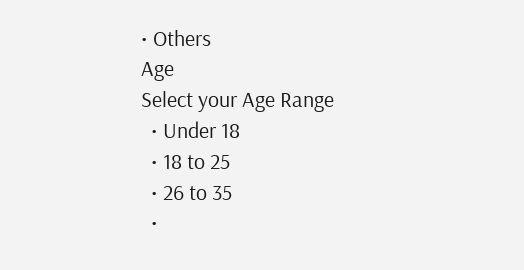• Others
Age
Select your Age Range
  • Under 18
  • 18 to 25
  • 26 to 35
  •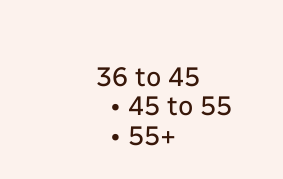36 to 45
  • 45 to 55
  • 55+